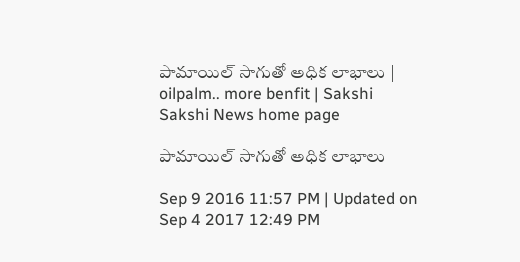పామాయిల్ సాగుతో అధిక లాభాలు | oilpalm.. more benfit | Sakshi
Sakshi News home page

పామాయిల్ సాగుతో అధిక లాభాలు

Sep 9 2016 11:57 PM | Updated on Sep 4 2017 12:49 PM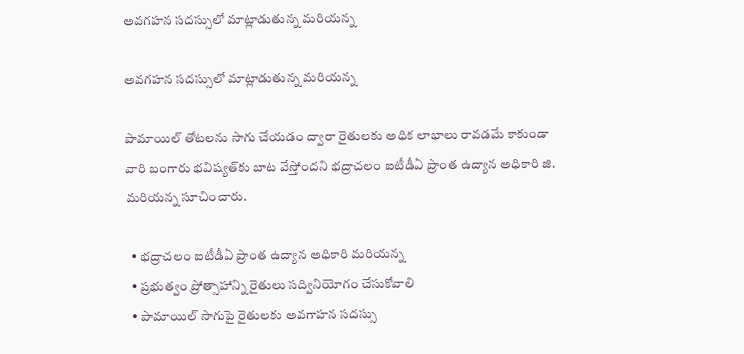అవగహన సదస్సులో మాట్లాడుతున్న మరియన్న

అవగహన సదస్సులో మాట్లాడుతున్న మరియన్న

పామాయిల్ తోటలను సాగు చేయడం ద్వారా రైతులకు అధిక లాభాలు రావడమే కాకుండా వారి బంగారు భవిష్యత్‌కు బాట వేస్తోందని భద్రాచలం ఐటీడీఏ ప్రాంత ఉద్యాన అధికారి జి. మరియన్న సూచించారు.

  • భద్రాచలం ఐటీడీఏ ప్రాంత ఉద్యాన అధికారి మరియన్న
  • ప్రభుత్వం ప్రోత్సాహాన్ని రైతులు సద్వినియోగం చేసుకోవాలి
  • పామాయిల్ సాగుపై రైతులకు అవగాహన సదస్సు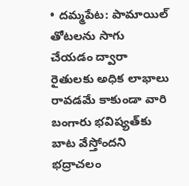• దమ్మపేట: పామాయిల్ తోటలను సాగు చేయడం ద్వారా రైతులకు అధిక లాభాలు రావడమే కాకుండా వారి బంగారు భవిష్యత్‌కు బాట వేస్తోందని భద్రాచలం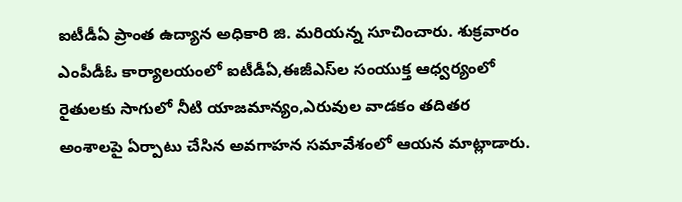ఐటీడీఏ ప్రాంత ఉద్యాన అధికారి జి. మరియన్న సూచించారు. శుక్రవారం ఎంపీడీఓ కార్యాలయంలో ఐటీడీఏ,ఈజీఎస్‌ల సంయుక్త ఆధ్వర్యంలో రైతులకు సాగులో నీటి యాజమాన్యం,ఎరువుల వాడకం తదితర అంశాలపై ఏర్పాటు చేసిన అవగాహన సమావేశంలో ఆయన మాట్లాడారు.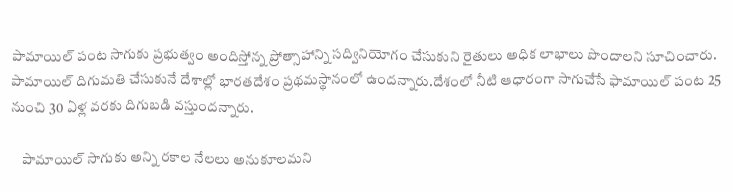పామాయిల్ పంట సాగుకు ప్రభుత్వం అందిస్తోన్న ప్రోత్సాహాన్ని సద్వినియోగం చేసుకుని రైతులు అధిక లాభాలు పొందాలని సూచించారు. పామాయిల్ దిగుమతి చేసుకునే దేశాల్లో భారతదేశం ప్రథమస్థానంలో ఉందన్నారు.దేశంలో నీటి ఆధారంగా సాగుచేసే ఫామాయిల్‌ పంట 25 నుంచి 30 ఏళ్ల వరకు దిగుబడి వస్తుందన్నారు.

    పామాయిల్ సాగుకు అన్ని రకాల నేలలు అనుకూలమని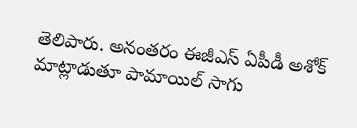తెలిపారు. అనంతరం ఈజీఎస్‌ ఏపీడీ అశోక్‌ మాట్లాడుతూ పామాయిల్‌ సాగు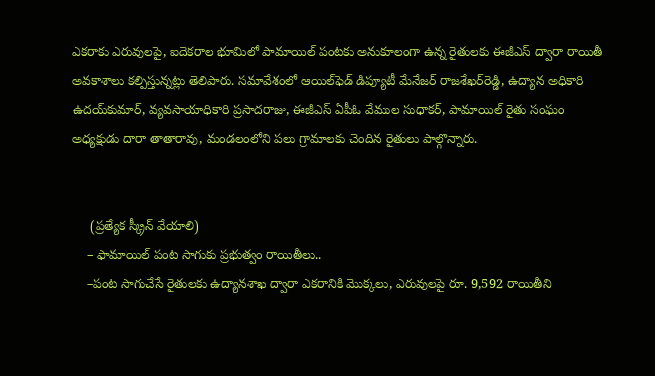ఎకరాకు ఎరువులపై, ఐదెకరాల భూమిలో పామాయిల్‌ పంటకు అనుకూలంగా ఉన్న రైతులకు ఈజీఎస్‌ ద్వారా రాయితీ అవకాశాలు కల్పిస్తున్నట్లు తెలిపారు. సమావేశంలో ఆయిల్‌ఫెడ్‌ డిప్యూటీ మేనేజర్‌ రాజశేఖర్‌రెడ్డి, ఉద్యాన అధికారి ఉదయ్‌కుమార్, వ్యవసాయాధికారి ప్రసాదరాజు, ఈజీఎస్‌ ఏపీఓ వేముల సుధాకర్, పామాయిల్‌ రైతు సంఘం అధ్యక్షుడు దారా తాతారావు, మండలంలోని పలు గ్రామాలకు చెందిన రైతులు పాల్గొన్నారు.


     (ప్రత్యేక స్క్రీన్‌ వేయాలి)
    – ఫామాయిల్‌ పంట సాగుకు ప్రభుత్వం రాయితీలు..
    –పంట సాగుచేసే రైతులకు ఉద్యానశాఖ ద్వారా ఎకరానికి మొక్కలు, ఎరువులపై రూ. 9,592 రాయితీని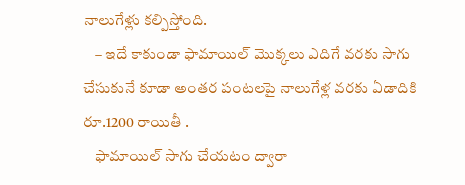నాలుగేళ్లు కల్పిస్తోంది.
    – ఇదే కాకుండా ఫామాయిల్‌ మొక్కలు ఎదిగే వరకు సాగు చేసుకునే కూడా అంతర పంటలపై నాలుగేళ్ల వరకు ఏడాదికి రూ.1200 రాయితీ .
    ఫామాయిల్‌ సాగు చేయటం ద్వారా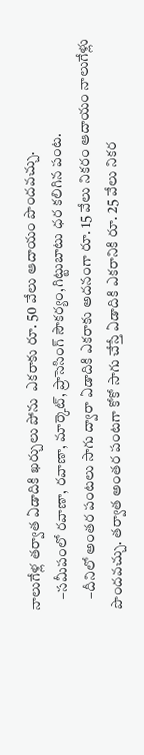నాలుగేళ్ల తర్వాత ఏడాదికి ఖర్చులు పోను  ఎకరాకు రూ. 50 వేలు ఆదాయం పొందవచ్చు.
    –సమీపంలో రవాణా, రవాణా, మార్కెట్, ప్రాసెసింగ్‌ సౌకర్యం,గిట్టుబాటు ధర కలిగిన పంట.
    –దీనిలో అంతర పంటలు సాగు ద్వారా ఏడాదికి ఎకరాకు అదనంగా రూ. 15 వేలు నికరం ఆదాయం నాలుగేళ్లు పొందవచ్చు. తర్వాత అంతర పంటగా కోకో సాగు చేస్తే ఏడాదికి ఎకరానికి రూ. 25 వేలు నికర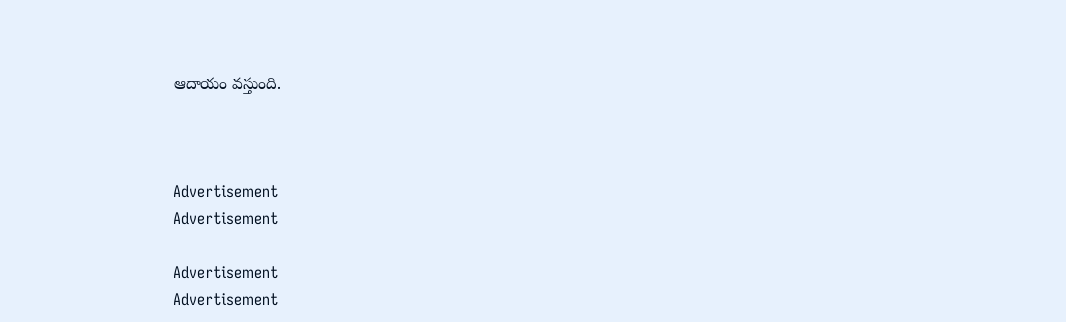ఆదాయం వస్తుంది.



Advertisement
Advertisement

Advertisement
Advertisement